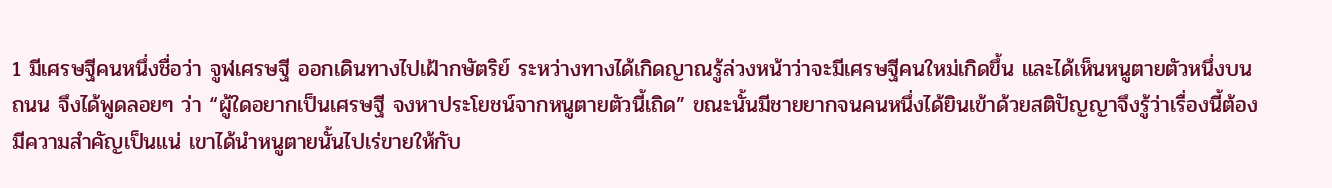1 มีเศรษฐีคนหนึ่งชื่อว่า จูฬเศรษฐี ออกเดินทางไปเฝ้ากษัตริย์ ระหว่างทางได้เกิดญาณรู้ล่วงหน้าว่าจะมีเศรษฐีคนใหม่เกิดขึ้น และได้เห็นหนูตายตัวหนึ่งบนถนน จึงได้พูดลอยๆ ว่า “ผู้ใดอยากเป็นเศรษฐี จงหาประโยชน์จากหนูตายตัวนี้เถิด” ขณะนั้นมีชายยากจนคนหนึ่งได้ยินเข้าด้วยสติปัญญาจึงรู้ว่าเรื่องนี้ต้องมีความสำคัญเป็นแน่ เขาได้นำหนูตายนั้นไปเร่ขายให้กับ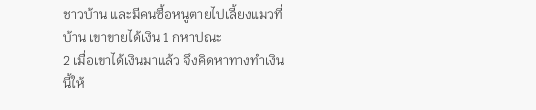ชาวบ้าน และมีคนซื้อหนูตายไปเลี้ยงแมวที่บ้าน เขาขายได้เงิน 1 กหาปณะ
2 เมื่อเขาได้เงินมาแล้ว จึงคิดหาทางทำเงินนี้ให้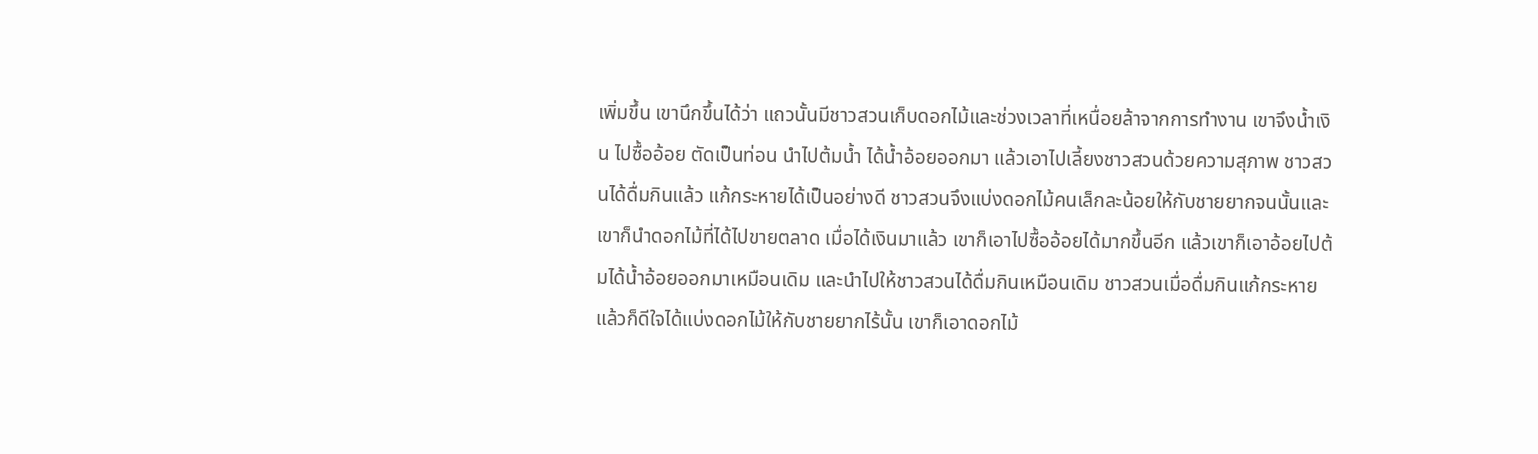เพิ่มขึ้น เขานึกขึ้นได้ว่า แถวนั้นมีชาวสวนเก็บดอกไม้และช่วงเวลาที่เหนื่อยล้าจากการทำงาน เขาจึงน้ำเงิน ไปซื้ออ้อย ตัดเป็นท่อน นำไปต้มน้ำ ได้น้ำอ้อยออกมา แล้วเอาไปเลี้ยงชาวสวนด้วยความสุภาพ ชาวสวนได้ดื่มกินแล้ว แก้กระหายได้เป็นอย่างดี ชาวสวนจึงแบ่งดอกไม้คนเล็กละน้อยให้กับชายยากจนนั้นและเขาก็นำดอกไม้ที่ได้ไปขายตลาด เมื่อได้เงินมาแล้ว เขาก็เอาไปซื้ออ้อยได้มากขึ้นอีก แล้วเขาก็เอาอ้อยไปต้มได้น้ำอ้อยออกมาเหมือนเดิม และนำไปให้ชาวสวนได้ดื่มกินเหมือนเดิม ชาวสวนเมื่อดื่มกินแก้กระหายแล้วก็ดีใจได้แบ่งดอกไม้ให้กับชายยากไร้นั้น เขาก็เอาดอกไม้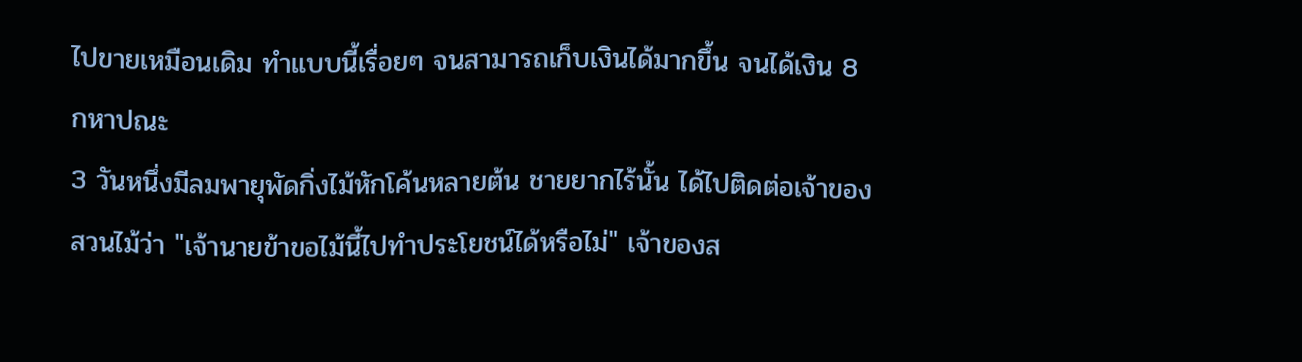ไปขายเหมือนเดิม ทำแบบนี้เรื่อยๆ จนสามารถเก็บเงินได้มากขึ้น จนได้เงิน 8 กหาปณะ
3 วันหนึ่งมีลมพายุพัดกิ่งไม้หักโค้นหลายต้น ชายยากไร้นั้น ได้ไปติดต่อเจ้าของสวนไม้ว่า "เจ้านายข้าขอไม้นี้ไปทำประโยชน์ได้หรือไม่" เจ้าของส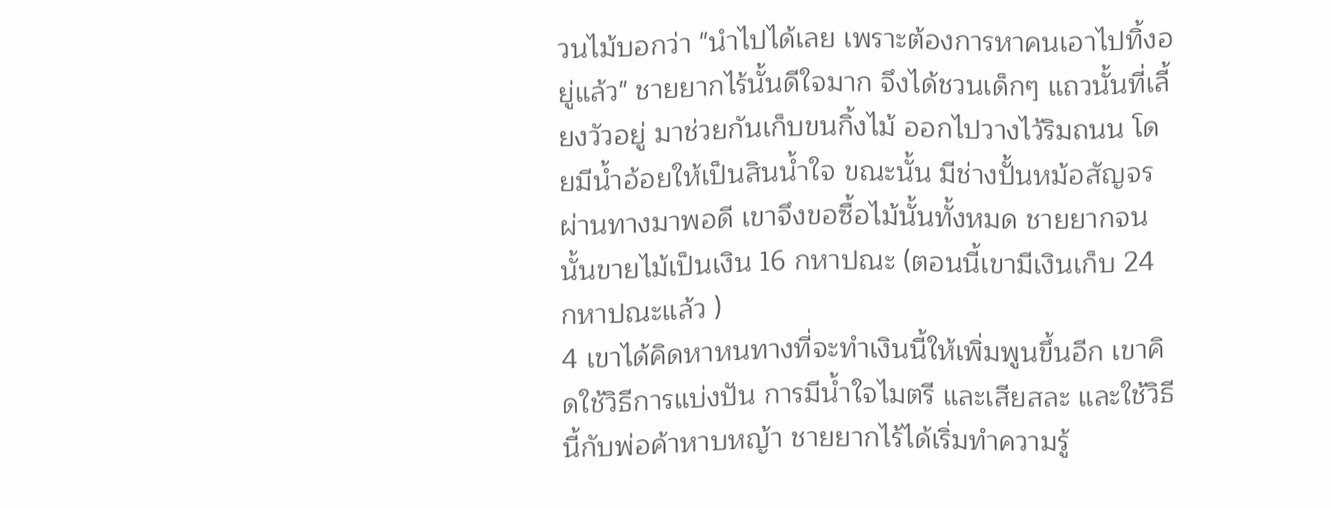วนไม้บอกว่า "นำไปได้เลย เพราะต้องการหาคนเอาไปทิ้งอยู่แล้ว" ชายยากไร้นั้นดีใจมาก จึงได้ชวนเด็กๆ แถวนั้นที่เลี้ยงวัวอยู่ มาช่วยกันเก็บขนกิ้งไม้ ออกไปวางไว้ริมถนน โดยมีน้ำอ้อยให้เป็นสินน้ำใจ ขณะนั้น มีช่างปั้นหม้อสัญจรผ่านทางมาพอดี เขาจึงขอซื้อไม้นั้นทั้งหมด ชายยากจนนั้นขายไม้เป็นเงิน 16 กหาปณะ (ตอนนี้เขามีเงินเก็บ 24 กหาปณะแล้ว )
4 เขาได้คิดหาหนทางที่จะทำเงินนี้ให้เพิ่มพูนขึ้นอีก เขาคิดใช้วิธีการแบ่งปัน การมีน้ำใจไมตรี และเสียสละ และใช้วิธีนี้กับพ่อค้าหาบหญ้า ชายยากไร้ได้เริ่มทำความรู้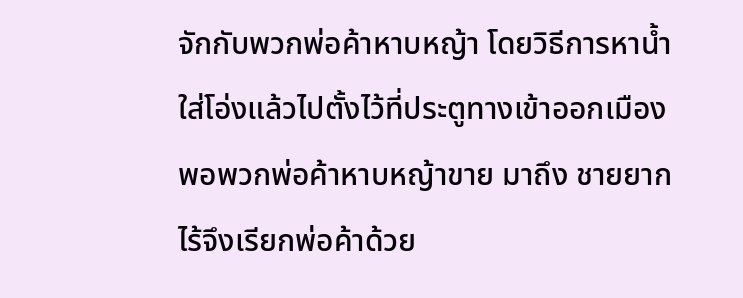จักกับพวกพ่อค้าหาบหญ้า โดยวิธีการหาน้ำใส่โอ่งแล้วไปตั้งไว้ที่ประตูทางเข้าออกเมือง พอพวกพ่อค้าหาบหญ้าขาย มาถึง ชายยากไร้จึงเรียกพ่อค้าด้วย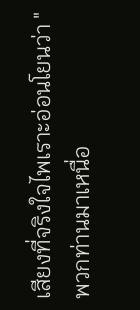เสียงที่จริงใจไพเราะอ่อนโยนว่า "พวกท่านมาเหนื่อ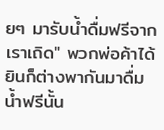ยๆ มารับน้ำดื่มฟรีจากเราเถิด" พวกพ่อค้าได้ยินก็ต่างพากันมาดื่มน้ำฟรีนั้น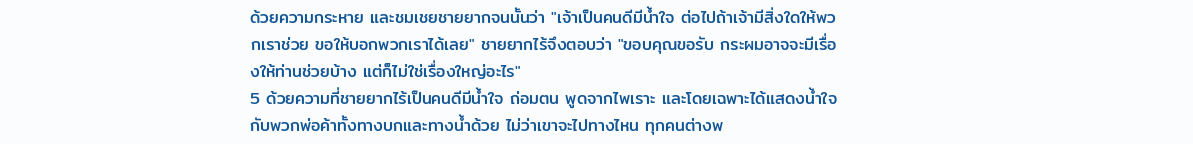ด้วยความกระหาย และชมเชยชายยากจนนั้นว่า "เจ้าเป็นคนดีมีน้ำใจ ต่อไปถ้าเจ้ามีสิ่งใดให้พวกเราช่วย ขอให้บอกพวกเราได้เลย" ชายยากไร้จึงตอบว่า "ขอบคุณขอรับ กระผมอาจจะมีเรื่องให้ท่านช่วยบ้าง แต่ก็ไม่ใช่เรื่องใหญ่อะไร"
5 ด้วยความที่ชายยากไร้เป็นคนดีมีน้ำใจ ถ่อมตน พูดจากไพเราะ และโดยเฉพาะได้แสดงน้ำใจกับพวกพ่อค้าทั้งทางบกและทางน้ำด้วย ไม่ว่าเขาจะไปทางไหน ทุกคนต่างพ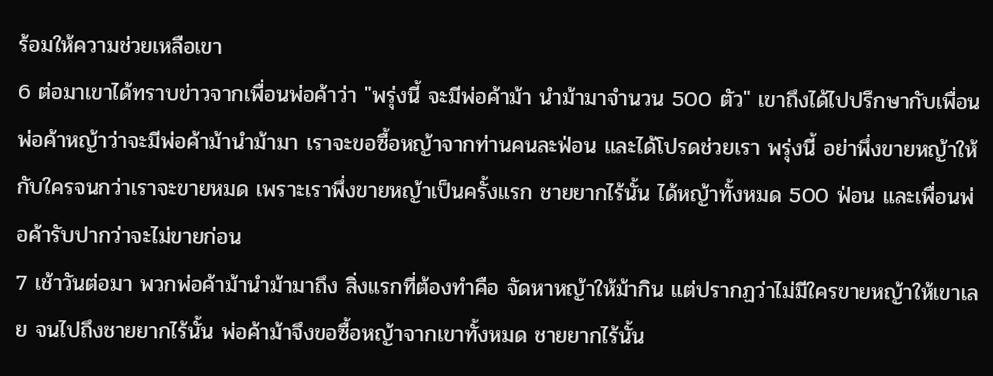ร้อมให้ความช่วยเหลือเขา
6 ต่อมาเขาได้ทราบข่าวจากเพื่อนพ่อค้าว่า "พรุ่งนี้ จะมีพ่อค้าม้า นำม้ามาจำนวน 500 ตัว" เขาถึงได้ไปปรึกษากับเพื่อนพ่อค้าหญ้าว่าจะมีพ่อค้าม้านำม้ามา เราจะขอซื้อหญ้าจากท่านคนละฟ่อน และได้โปรดช่วยเรา พรุ่งนี้ อย่าพึ่งขายหญ้าให้กับใครจนกว่าเราจะขายหมด เพราะเราพึ่งขายหญ้าเป็นครั้งแรก ชายยากไร้นั้น ได้หญ้าทั้งหมด 500 ฟ่อน และเพื่อนพ่อค้ารับปากว่าจะไม่ขายก่อน
7 เช้าวันต่อมา พวกพ่อค้าม้านำม้ามาถึง สิ่งแรกที่ต้องทำคือ จัดหาหญ้าให้ม้ากิน แต่ปรากฏว่าไม่มีใครขายหญ้าให้เขาเลย จนไปถึงชายยากไร้นั้น พ่อค้าม้าจึงขอซื้อหญ้าจากเขาทั้งหมด ชายยากไร้นั้น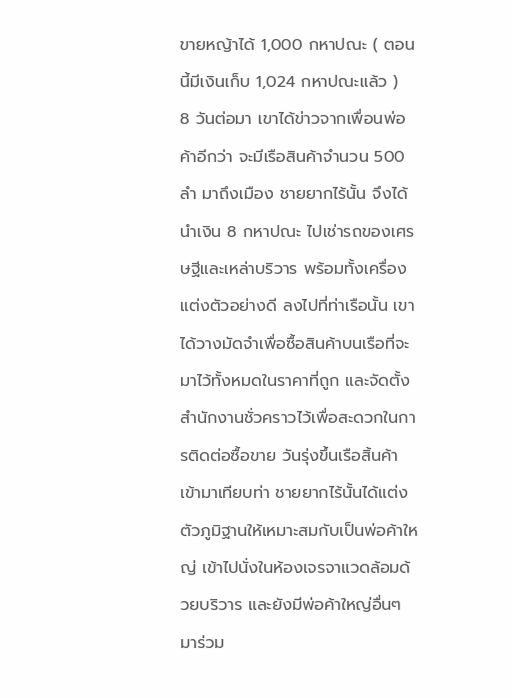ขายหญ้าได้ 1,000 กหาปณะ ( ตอนนี้มีเงินเก็บ 1,024 กหาปณะแล้ว )
8 วันต่อมา เขาได้ข่าวจากเพื่อนพ่อค้าอีกว่า จะมีเรือสินค้าจำนวน 500 ลำ มาถึงเมือง ชายยากไร้นั้น จึงได้นำเงิน 8 กหาปณะ ไปเช่ารถของเศรษฐีและเหล่าบริวาร พร้อมทั้งเครื่องแต่งตัวอย่างดี ลงไปที่ท่าเรือนั้น เขาได้วางมัดจำเพื่อซื้อสินค้าบนเรือที่จะมาไว้ทั้งหมดในราคาที่ถูก และจัดตั้งสำนักงานชั่วคราวไว้เพื่อสะดวกในการติดต่อซื้อขาย วันรุ่งขึ้นเรือสิ้นค้าเข้ามาเทียบท่า ชายยากไร้นั้นได้แต่งตัวภูมิฐานให้เหมาะสมกับเป็นพ่อค้าใหญ่ เข้าไปนั่งในห้องเจรจาแวดล้อมด้วยบริวาร และยังมีพ่อค้าใหญ่อื่นๆ มาร่วม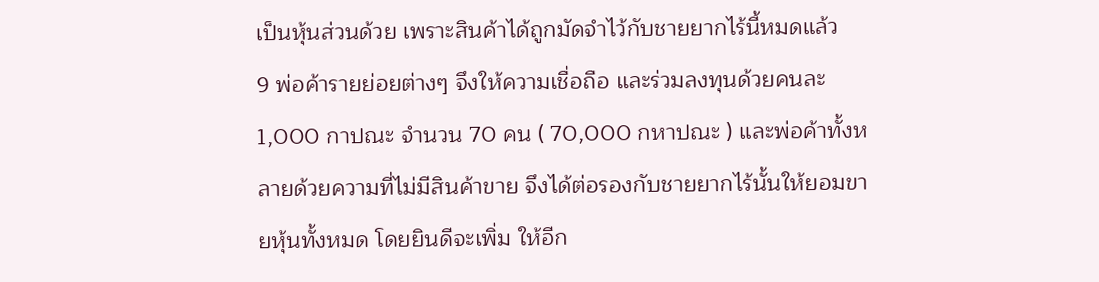เป็นหุ้นส่วนด้วย เพราะสินค้าได้ถูกมัดจำไว้กับชายยากไร้นี้หมดแล้ว
9 พ่อค้ารายย่อยต่างๆ จึงให้ความเชื่อถือ และร่วมลงทุนด้วยคนละ 1,000 กาปณะ จำนวน 70 คน ( 70,000 กหาปณะ ) และพ่อค้าทั้งหลายด้วยความที่ไม่มีสินค้าขาย จึงได้ต่อรองกับชายยากไร้นั้นให้ยอมขายหุ้นทั้งหมด โดยยินดีจะเพิ่ม ให้อีก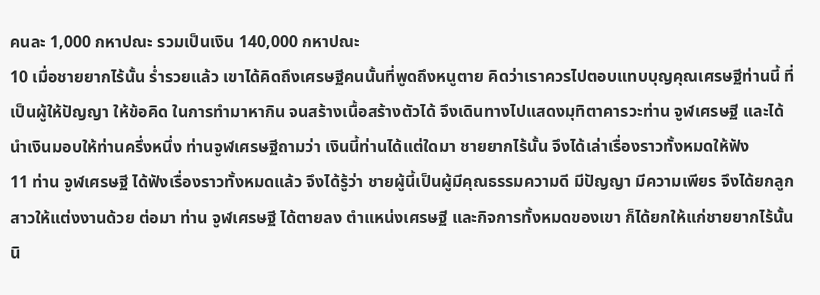คนละ 1,000 กหาปณะ รวมเป็นเงิน 140,000 กหาปณะ
10 เมื่อชายยากไร้นั้น ร่ำรวยแล้ว เขาได้คิดถึงเศรษฐีคนนั้นที่พูดถึงหนูตาย คิดว่าเราควรไปตอบแทบบุญคุณเศรษฐีท่านนี้ ที่เป็นผู้ให้ปัญญา ให้ข้อคิด ในการทำมาหากิน จนสร้างเนื้อสร้างตัวได้ จึงเดินทางไปแสดงมุทิตาคารวะท่าน จูฬเศรษฐี และได้นำเงินมอบให้ท่านครึ่งหนึ่ง ท่านจูฬเศรษฐีถามว่า เงินนี้ท่านได้แต่ใดมา ชายยากไร้นั้น จึงได้เล่าเรื่องราวทั้งหมดให้ฟัง
11 ท่าน จูฬเศรษฐี ได้ฟังเรื่องราวทั้งหมดแล้ว จึงได้รู้ว่า ชายผู้นี้เป็นผู้มีคุณธรรมความดี มีปัญญา มีความเพียร จึงได้ยกลูกสาวให้แต่งงานด้วย ต่อมา ท่าน จูฬเศรษฐี ได้ตายลง ตำแหน่งเศรษฐี และกิจการทั้งหมดของเขา ก็ได้ยกให้แก่ชายยากไร้นั้น
นิ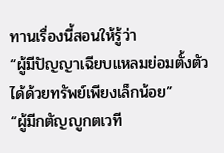ทานเรื่องนี้สอนให้รู้ว่า
“ผู้มีปัญญาเฉียบแหลมย่อมตั้งตัวได้ด้วยทรัพย์เพียงเล็กน้อย”
“ผู้มีกตัญญูกตเวที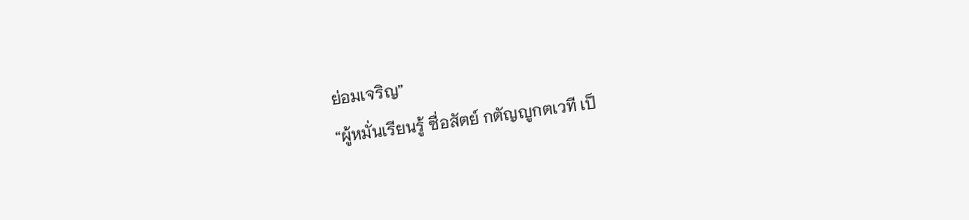ย่อมเจริญ”
“ผู้หมั่นเรียนรู้ ซื่อสัตย์ กตัญญูกตเวที เป็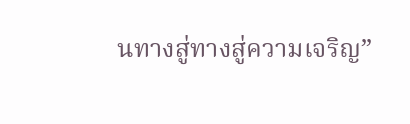นทางสู่ทางสู่ความเจริญ”